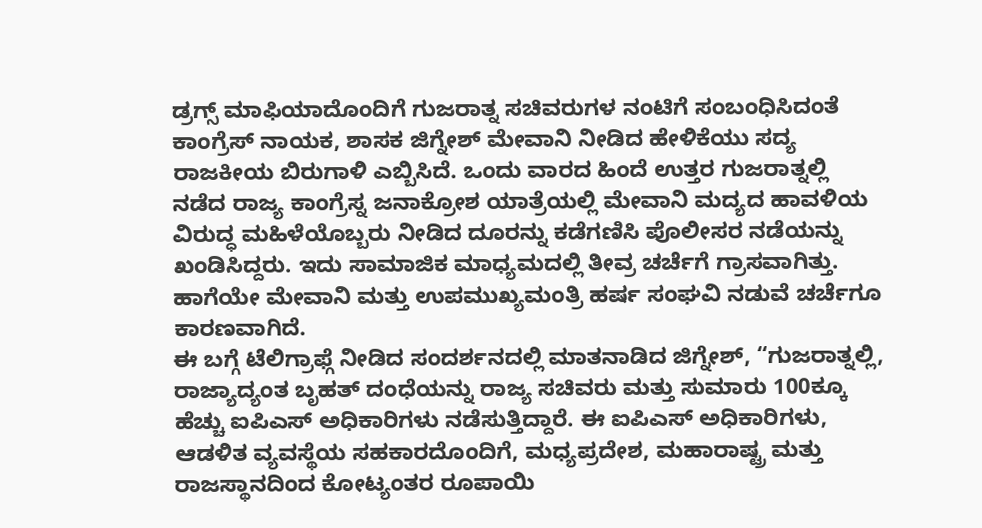ಡ್ರಗ್ಸ್ ಮಾಫಿಯಾದೊಂದಿಗೆ ಗುಜರಾತ್ನ ಸಚಿವರುಗಳ ನಂಟಿಗೆ ಸಂಬಂಧಿಸಿದಂತೆ ಕಾಂಗ್ರೆಸ್ ನಾಯಕ, ಶಾಸಕ ಜಿಗ್ನೇಶ್ ಮೇವಾನಿ ನೀಡಿದ ಹೇಳಿಕೆಯು ಸದ್ಯ ರಾಜಕೀಯ ಬಿರುಗಾಳಿ ಎಬ್ಬಿಸಿದೆ. ಒಂದು ವಾರದ ಹಿಂದೆ ಉತ್ತರ ಗುಜರಾತ್ನಲ್ಲಿ ನಡೆದ ರಾಜ್ಯ ಕಾಂಗ್ರೆಸ್ನ ಜನಾಕ್ರೋಶ ಯಾತ್ರೆಯಲ್ಲಿ ಮೇವಾನಿ ಮದ್ಯದ ಹಾವಳಿಯ ವಿರುದ್ಧ ಮಹಿಳೆಯೊಬ್ಬರು ನೀಡಿದ ದೂರನ್ನು ಕಡೆಗಣಿಸಿ ಪೊಲೀಸರ ನಡೆಯನ್ನು ಖಂಡಿಸಿದ್ದರು. ಇದು ಸಾಮಾಜಿಕ ಮಾಧ್ಯಮದಲ್ಲಿ ತೀವ್ರ ಚರ್ಚೆಗೆ ಗ್ರಾಸವಾಗಿತ್ತು. ಹಾಗೆಯೇ ಮೇವಾನಿ ಮತ್ತು ಉಪಮುಖ್ಯಮಂತ್ರಿ ಹರ್ಷ ಸಂಘವಿ ನಡುವೆ ಚರ್ಚೆಗೂ ಕಾರಣವಾಗಿದೆ.
ಈ ಬಗ್ಗೆ ಟೆಲಿಗ್ರಾಫ್ಗೆ ನೀಡಿದ ಸಂದರ್ಶನದಲ್ಲಿ ಮಾತನಾಡಿದ ಜಿಗ್ನೇಶ್, “ಗುಜರಾತ್ನಲ್ಲಿ, ರಾಜ್ಯಾದ್ಯಂತ ಬೃಹತ್ ದಂಧೆಯನ್ನು ರಾಜ್ಯ ಸಚಿವರು ಮತ್ತು ಸುಮಾರು 100ಕ್ಕೂ ಹೆಚ್ಚು ಐಪಿಎಸ್ ಅಧಿಕಾರಿಗಳು ನಡೆಸುತ್ತಿದ್ದಾರೆ. ಈ ಐಪಿಎಸ್ ಅಧಿಕಾರಿಗಳು, ಆಡಳಿತ ವ್ಯವಸ್ಥೆಯ ಸಹಕಾರದೊಂದಿಗೆ, ಮಧ್ಯಪ್ರದೇಶ, ಮಹಾರಾಷ್ಟ್ರ ಮತ್ತು ರಾಜಸ್ಥಾನದಿಂದ ಕೋಟ್ಯಂತರ ರೂಪಾಯಿ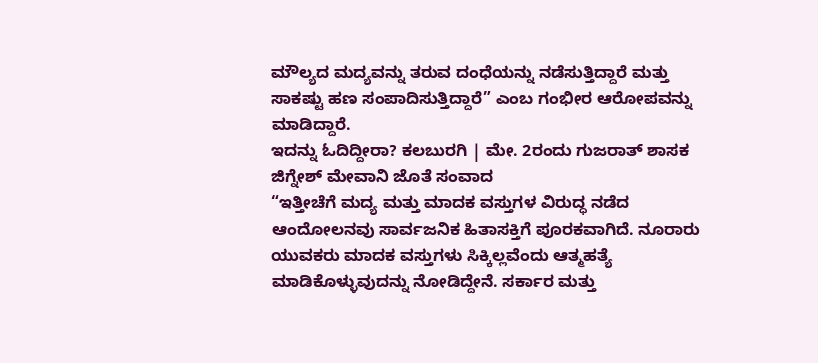ಮೌಲ್ಯದ ಮದ್ಯವನ್ನು ತರುವ ದಂಧೆಯನ್ನು ನಡೆಸುತ್ತಿದ್ದಾರೆ ಮತ್ತು ಸಾಕಷ್ಟು ಹಣ ಸಂಪಾದಿಸುತ್ತಿದ್ದಾರೆ” ಎಂಬ ಗಂಭೀರ ಆರೋಪವನ್ನು ಮಾಡಿದ್ದಾರೆ.
ಇದನ್ನು ಓದಿದ್ದೀರಾ? ಕಲಬುರಗಿ | ಮೇ. 2ರಂದು ಗುಜರಾತ್ ಶಾಸಕ ಜಿಗ್ನೇಶ್ ಮೇವಾನಿ ಜೊತೆ ಸಂವಾದ
“ಇತ್ತೀಚೆಗೆ ಮದ್ಯ ಮತ್ತು ಮಾದಕ ವಸ್ತುಗಳ ವಿರುದ್ಧ ನಡೆದ ಆಂದೋಲನವು ಸಾರ್ವಜನಿಕ ಹಿತಾಸಕ್ತಿಗೆ ಪೂರಕವಾಗಿದೆ. ನೂರಾರು ಯುವಕರು ಮಾದಕ ವಸ್ತುಗಳು ಸಿಕ್ಕಿಲ್ಲವೆಂದು ಆತ್ಮಹತ್ಯೆ ಮಾಡಿಕೊಳ್ಳುವುದನ್ನು ನೋಡಿದ್ದೇನೆ. ಸರ್ಕಾರ ಮತ್ತು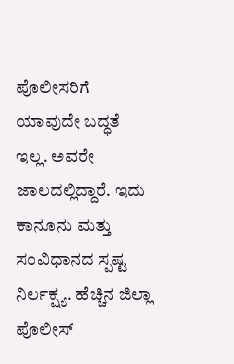ಪೊಲೀಸರಿಗೆ ಯಾವುದೇ ಬದ್ಧತೆ ಇಲ್ಲ. ಅವರೇ ಜಾಲದಲ್ಲಿದ್ದಾರೆ. ಇದು ಕಾನೂನು ಮತ್ತು ಸಂವಿಧಾನದ ಸ್ಪಷ್ಟ ನಿರ್ಲಕ್ಷ್ಯ. ಹೆಚ್ಚಿನ ಜಿಲ್ಲಾ ಪೊಲೀಸ್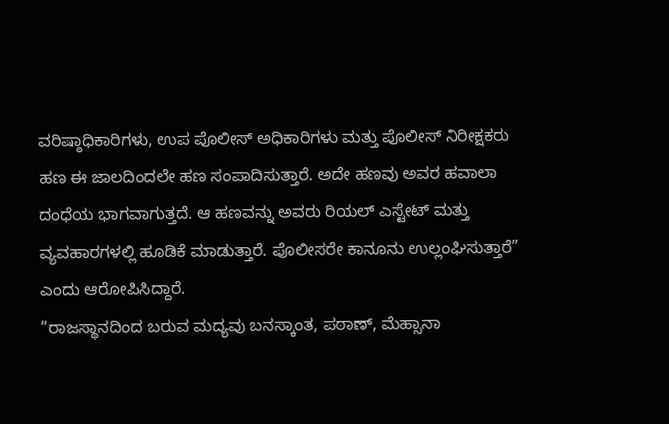ವರಿಷ್ಠಾಧಿಕಾರಿಗಳು, ಉಪ ಪೊಲೀಸ್ ಅಧಿಕಾರಿಗಳು ಮತ್ತು ಪೊಲೀಸ್ ನಿರೀಕ್ಷಕರು ಹಣ ಈ ಜಾಲದಿಂದಲೇ ಹಣ ಸಂಪಾದಿಸುತ್ತಾರೆ. ಅದೇ ಹಣವು ಅವರ ಹವಾಲಾ ದಂಧೆಯ ಭಾಗವಾಗುತ್ತದೆ. ಆ ಹಣವನ್ನು ಅವರು ರಿಯಲ್ ಎಸ್ಟೇಟ್ ಮತ್ತು ವ್ಯವಹಾರಗಳಲ್ಲಿ ಹೂಡಿಕೆ ಮಾಡುತ್ತಾರೆ. ಪೊಲೀಸರೇ ಕಾನೂನು ಉಲ್ಲಂಘಿಸುತ್ತಾರೆ” ಎಂದು ಆರೋಪಿಸಿದ್ದಾರೆ.
“ರಾಜಸ್ಥಾನದಿಂದ ಬರುವ ಮದ್ಯವು ಬನಸ್ಕಾಂತ, ಪಠಾಣ್, ಮೆಹ್ಸಾನಾ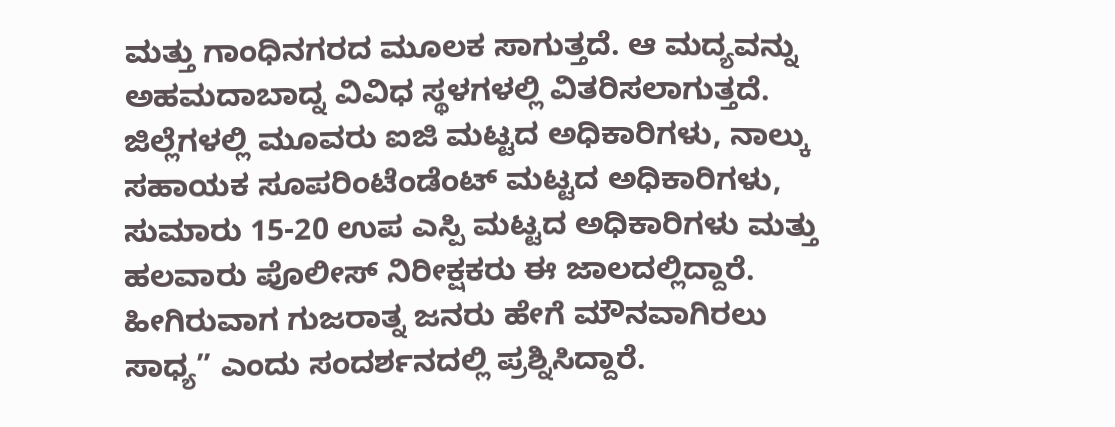ಮತ್ತು ಗಾಂಧಿನಗರದ ಮೂಲಕ ಸಾಗುತ್ತದೆ. ಆ ಮದ್ಯವನ್ನು ಅಹಮದಾಬಾದ್ನ ವಿವಿಧ ಸ್ಥಳಗಳಲ್ಲಿ ವಿತರಿಸಲಾಗುತ್ತದೆ. ಜಿಲ್ಲೆಗಳಲ್ಲಿ ಮೂವರು ಐಜಿ ಮಟ್ಟದ ಅಧಿಕಾರಿಗಳು, ನಾಲ್ಕು ಸಹಾಯಕ ಸೂಪರಿಂಟೆಂಡೆಂಟ್ ಮಟ್ಟದ ಅಧಿಕಾರಿಗಳು, ಸುಮಾರು 15-20 ಉಪ ಎಸ್ಪಿ ಮಟ್ಟದ ಅಧಿಕಾರಿಗಳು ಮತ್ತು ಹಲವಾರು ಪೊಲೀಸ್ ನಿರೀಕ್ಷಕರು ಈ ಜಾಲದಲ್ಲಿದ್ದಾರೆ. ಹೀಗಿರುವಾಗ ಗುಜರಾತ್ನ ಜನರು ಹೇಗೆ ಮೌನವಾಗಿರಲು ಸಾಧ್ಯ” ಎಂದು ಸಂದರ್ಶನದಲ್ಲಿ ಪ್ರಶ್ನಿಸಿದ್ದಾರೆ.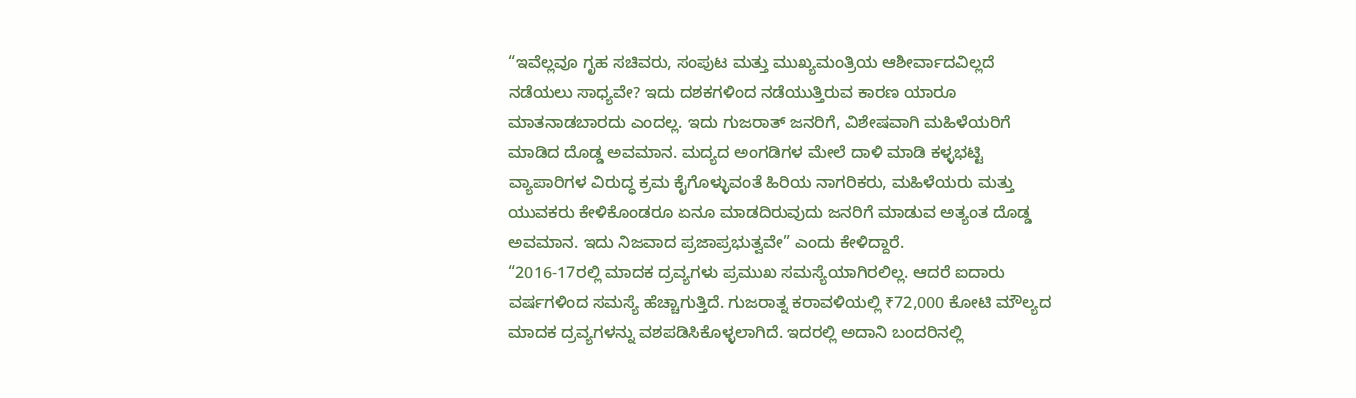“ಇವೆಲ್ಲವೂ ಗೃಹ ಸಚಿವರು, ಸಂಪುಟ ಮತ್ತು ಮುಖ್ಯಮಂತ್ರಿಯ ಆಶೀರ್ವಾದವಿಲ್ಲದೆ ನಡೆಯಲು ಸಾಧ್ಯವೇ? ಇದು ದಶಕಗಳಿಂದ ನಡೆಯುತ್ತಿರುವ ಕಾರಣ ಯಾರೂ ಮಾತನಾಡಬಾರದು ಎಂದಲ್ಲ. ಇದು ಗುಜರಾತ್ ಜನರಿಗೆ, ವಿಶೇಷವಾಗಿ ಮಹಿಳೆಯರಿಗೆ ಮಾಡಿದ ದೊಡ್ಡ ಅವಮಾನ. ಮದ್ಯದ ಅಂಗಡಿಗಳ ಮೇಲೆ ದಾಳಿ ಮಾಡಿ ಕಳ್ಳಭಟ್ಟಿ ವ್ಯಾಪಾರಿಗಳ ವಿರುದ್ಧ ಕ್ರಮ ಕೈಗೊಳ್ಳುವಂತೆ ಹಿರಿಯ ನಾಗರಿಕರು, ಮಹಿಳೆಯರು ಮತ್ತು ಯುವಕರು ಕೇಳಿಕೊಂಡರೂ ಏನೂ ಮಾಡದಿರುವುದು ಜನರಿಗೆ ಮಾಡುವ ಅತ್ಯಂತ ದೊಡ್ಡ ಅವಮಾನ. ಇದು ನಿಜವಾದ ಪ್ರಜಾಪ್ರಭುತ್ವವೇ” ಎಂದು ಕೇಳಿದ್ದಾರೆ.
“2016-17ರಲ್ಲಿ ಮಾದಕ ದ್ರವ್ಯಗಳು ಪ್ರಮುಖ ಸಮಸ್ಯೆಯಾಗಿರಲಿಲ್ಲ. ಆದರೆ ಐದಾರು ವರ್ಷಗಳಿಂದ ಸಮಸ್ಯೆ ಹೆಚ್ಚಾಗುತ್ತಿದೆ. ಗುಜರಾತ್ನ ಕರಾವಳಿಯಲ್ಲಿ ₹72,000 ಕೋಟಿ ಮೌಲ್ಯದ ಮಾದಕ ದ್ರವ್ಯಗಳನ್ನು ವಶಪಡಿಸಿಕೊಳ್ಳಲಾಗಿದೆ. ಇದರಲ್ಲಿ ಅದಾನಿ ಬಂದರಿನಲ್ಲಿ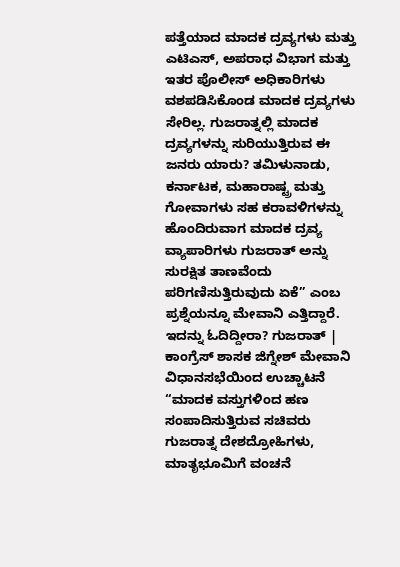ಪತ್ತೆಯಾದ ಮಾದಕ ದ್ರವ್ಯಗಳು ಮತ್ತು ಎಟಿಎಸ್, ಅಪರಾಧ ವಿಭಾಗ ಮತ್ತು ಇತರ ಪೊಲೀಸ್ ಅಧಿಕಾರಿಗಳು ವಶಪಡಿಸಿಕೊಂಡ ಮಾದಕ ದ್ರವ್ಯಗಳು ಸೇರಿಲ್ಲ. ಗುಜರಾತ್ನಲ್ಲಿ ಮಾದಕ ದ್ರವ್ಯಗಳನ್ನು ಸುರಿಯುತ್ತಿರುವ ಈ ಜನರು ಯಾರು? ತಮಿಳುನಾಡು, ಕರ್ನಾಟಕ, ಮಹಾರಾಷ್ಟ್ರ ಮತ್ತು ಗೋವಾಗಳು ಸಹ ಕರಾವಳಿಗಳನ್ನು ಹೊಂದಿರುವಾಗ ಮಾದಕ ದ್ರವ್ಯ ವ್ಯಾಪಾರಿಗಳು ಗುಜರಾತ್ ಅನ್ನು ಸುರಕ್ಷಿತ ತಾಣವೆಂದು ಪರಿಗಣಿಸುತ್ತಿರುವುದು ಏಕೆ” ಎಂಬ ಪ್ರಶ್ನೆಯನ್ನೂ ಮೇವಾನಿ ಎತ್ತಿದ್ದಾರೆ.
ಇದನ್ನು ಓದಿದ್ದೀರಾ? ಗುಜರಾತ್ | ಕಾಂಗ್ರೆಸ್ ಶಾಸಕ ಜಿಗ್ನೇಶ್ ಮೇವಾನಿ ವಿಧಾನಸಭೆಯಿಂದ ಉಚ್ಚಾಟನೆ
“ಮಾದಕ ವಸ್ತುಗಳಿಂದ ಹಣ ಸಂಪಾದಿಸುತ್ತಿರುವ ಸಚಿವರು ಗುಜರಾತ್ನ ದೇಶದ್ರೋಹಿಗಳು, ಮಾತೃಭೂಮಿಗೆ ವಂಚನೆ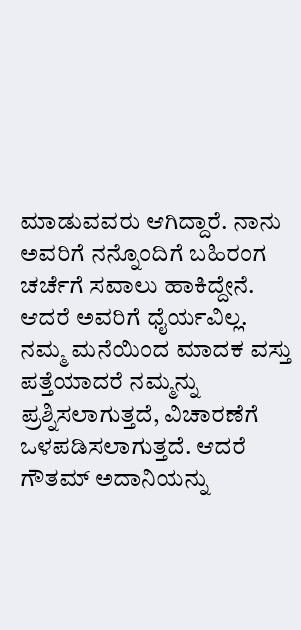ಮಾಡುವವರು ಆಗಿದ್ದಾರೆ. ನಾನು ಅವರಿಗೆ ನನ್ನೊಂದಿಗೆ ಬಹಿರಂಗ ಚರ್ಚೆಗೆ ಸವಾಲು ಹಾಕಿದ್ದೇನೆ. ಆದರೆ ಅವರಿಗೆ ಧೈರ್ಯವಿಲ್ಲ. ನಮ್ಮ ಮನೆಯಿಂದ ಮಾದಕ ವಸ್ತು ಪತ್ತೆಯಾದರೆ ನಮ್ಮನ್ನು ಪ್ರಶ್ನಿಸಲಾಗುತ್ತದೆ, ವಿಚಾರಣೆಗೆ ಒಳಪಡಿಸಲಾಗುತ್ತದೆ. ಆದರೆ ಗೌತಮ್ ಅದಾನಿಯನ್ನು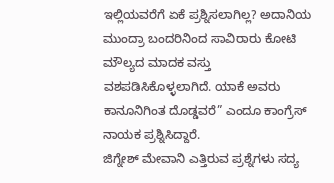ಇಲ್ಲಿಯವರೆಗೆ ಏಕೆ ಪ್ರಶ್ನಿಸಲಾಗಿಲ್ಲ? ಅದಾನಿಯ ಮುಂದ್ರಾ ಬಂದರಿನಿಂದ ಸಾವಿರಾರು ಕೋಟಿ ಮೌಲ್ಯದ ಮಾದಕ ವಸ್ತು ವಶಪಡಿಸಿಕೊಳ್ಳಲಾಗಿದೆ. ಯಾಕೆ ಅವರು ಕಾನೂನಿಗಿಂತ ದೊಡ್ಡವರೆ” ಎಂದೂ ಕಾಂಗ್ರೆಸ್ ನಾಯಕ ಪ್ರಶ್ನಿಸಿದ್ದಾರೆ.
ಜಿಗ್ನೇಶ್ ಮೇವಾನಿ ಎತ್ತಿರುವ ಪ್ರಶ್ನೆಗಳು ಸದ್ಯ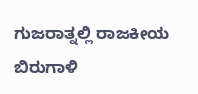ಗುಜರಾತ್ನಲ್ಲಿ ರಾಜಕೀಯ ಬಿರುಗಾಳಿ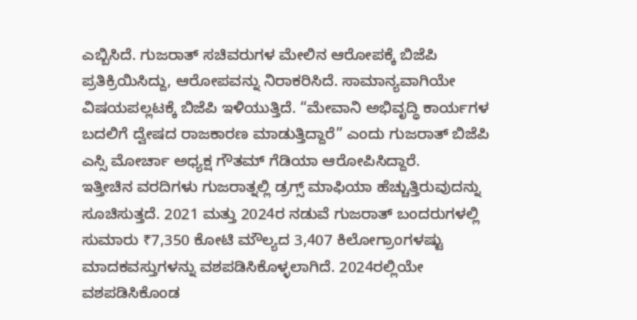ಎಬ್ಬಿಸಿದೆ. ಗುಜರಾತ್ ಸಚಿವರುಗಳ ಮೇಲಿನ ಆರೋಪಕ್ಕೆ ಬಿಜೆಪಿ ಪ್ರತಿಕ್ರಿಯಿಸಿದ್ದು, ಆರೋಪವನ್ನು ನಿರಾಕರಿಸಿದೆ. ಸಾಮಾನ್ಯವಾಗಿಯೇ ವಿಷಯಪಲ್ಲಟಕ್ಕೆ ಬಿಜೆಪಿ ಇಳಿಯುತ್ತಿದೆ. “ಮೇವಾನಿ ಅಭಿವೃದ್ಧಿ ಕಾರ್ಯಗಳ ಬದಲಿಗೆ ದ್ವೇಷದ ರಾಜಕಾರಣ ಮಾಡುತ್ತಿದ್ದಾರೆ” ಎಂದು ಗುಜರಾತ್ ಬಿಜೆಪಿ ಎಸ್ಸಿ ಮೋರ್ಚಾ ಅಧ್ಯಕ್ಷ ಗೌತಮ್ ಗೆಡಿಯಾ ಆರೋಪಿಸಿದ್ದಾರೆ.
ಇತ್ತೀಚಿನ ವರದಿಗಳು ಗುಜರಾತ್ನಲ್ಲಿ ಡ್ರಗ್ಸ್ ಮಾಫಿಯಾ ಹೆಚ್ಚುತ್ತಿರುವುದನ್ನು ಸೂಚಿಸುತ್ತದೆ. 2021 ಮತ್ತು 2024ರ ನಡುವೆ ಗುಜರಾತ್ ಬಂದರುಗಳಲ್ಲಿ ಸುಮಾರು ₹7,350 ಕೋಟಿ ಮೌಲ್ಯದ 3,407 ಕಿಲೋಗ್ರಾಂಗಳಷ್ಟು ಮಾದಕವಸ್ತುಗಳನ್ನು ವಶಪಡಿಸಿಕೊಳ್ಳಲಾಗಿದೆ. 2024ರಲ್ಲಿಯೇ ವಶಪಡಿಸಿಕೊಂಡ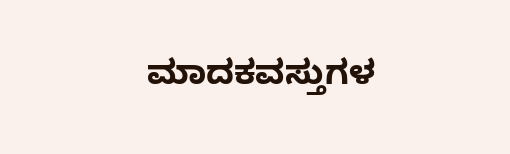ಮಾದಕವಸ್ತುಗಳ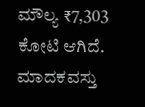ಮೌಲ್ಯ ₹7,303 ಕೋಟಿ ಆಗಿದೆ. ಮಾದಕವಸ್ತು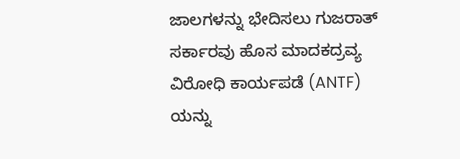ಜಾಲಗಳನ್ನು ಭೇದಿಸಲು ಗುಜರಾತ್ ಸರ್ಕಾರವು ಹೊಸ ಮಾದಕದ್ರವ್ಯ ವಿರೋಧಿ ಕಾರ್ಯಪಡೆ (ANTF) ಯನ್ನು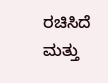ರಚಿಸಿದೆ ಮತ್ತು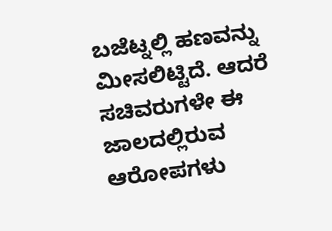ಬಜೆಟ್ನಲ್ಲಿ ಹಣವನ್ನು ಮೀಸಲಿಟ್ಟಿದೆ. ಆದರೆ ಸಚಿವರುಗಳೇ ಈ ಜಾಲದಲ್ಲಿರುವ ಆರೋಪಗಳು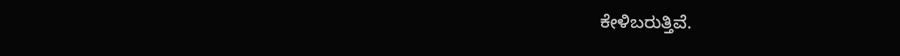ಕೇಳಿಬರುತ್ತಿವೆ.